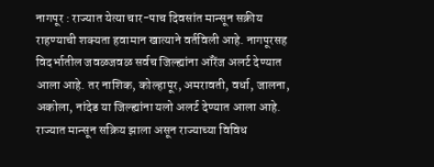नागपूर : राज्यात येत्या चार-पाच दिवसांत मान्सून सक्रीय राहण्याची शक्यता हवामान खात्याने वर्तविली आहे. नागपूरसह विदर्भातील जवळजवळ सर्वच जिल्ह्यांना ऑरेंज अलर्ट देण्यात आला आहे. तर नाशिक, कोल्हापूर, अमरावती, वर्धा, जालना, अकोला, नांदेड या जिल्ह्यांना यलो अलर्ट देण्यात आला आहे.
राज्यात मान्सून सक्रिय झाला असून राज्याच्या विविध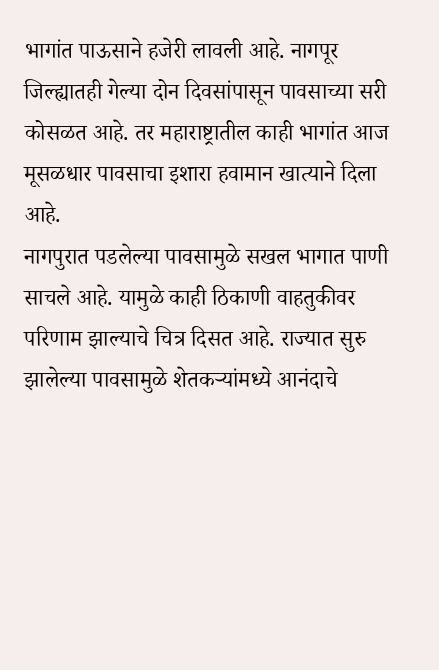भागांत पाऊसाने हजेरी लावली आहे. नागपूर जिल्ह्यातही गेल्या दोन दिवसांपासून पावसाच्या सरी कोसळत आहे. तर महाराष्ट्रातील काही भागांत आज मूसळधार पावसाचा इशारा हवामान खात्याने दिला आहे.
नागपुरात पडलेल्या पावसामुळे सखल भागात पाणी साचले आहे. यामुळे काही ठिकाणी वाहतुकीवर परिणाम झाल्याचे चित्र दिसत आहे. राज्यात सुरु झालेल्या पावसामुळे शेतकऱ्यांमध्ये आनंदाचे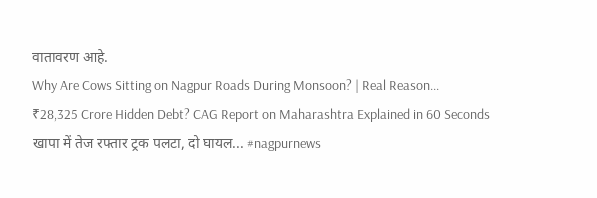वातावरण आहे.
Why Are Cows Sitting on Nagpur Roads During Monsoon? | Real Reason...
₹28,325 Crore Hidden Debt? CAG Report on Maharashtra Explained in 60 Seconds
खापा में तेज रफ्तार ट्रक पलटा, दो घायल... #nagpurnews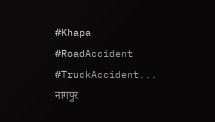#Khapa #RoadAccident #TruckAccident...
नागपुर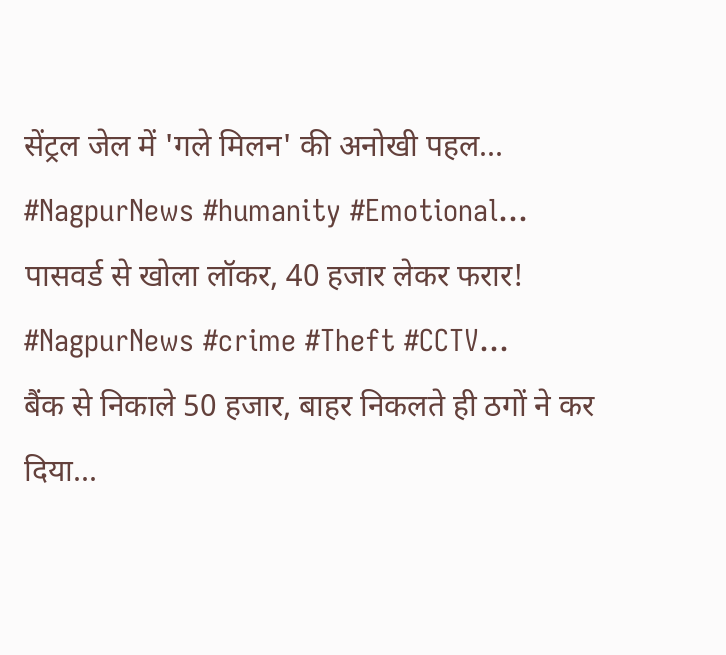सेंट्रल जेल में 'गले मिलन' की अनोखी पहल... #NagpurNews #humanity #Emotional...
पासवर्ड से खोला लॉकर, 40 हजार लेकर फरार! #NagpurNews #crime #Theft #CCTV...
बैंक से निकाले 50 हजार, बाहर निकलते ही ठगों ने कर दिया...